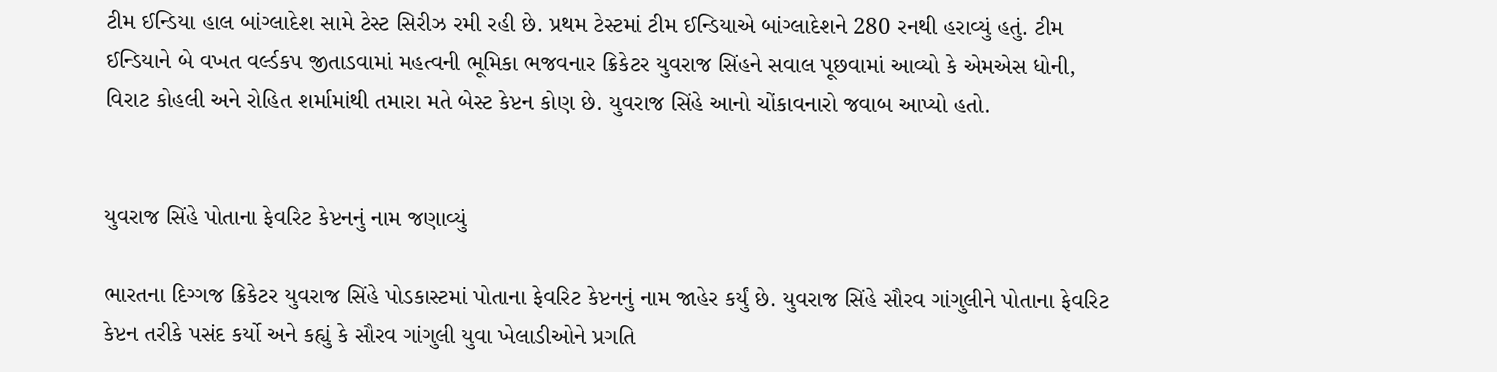ટીમ ઈન્ડિયા હાલ બાંગ્લાદેશ સામે ટેસ્ટ સિરીઝ રમી રહી છે. પ્રથમ ટેસ્ટમાં ટીમ ઈન્ડિયાએ બાંગ્લાદેશને 280 રનથી હરાવ્યું હતું. ટીમ ઈન્ડિયાને બે વખત વર્લ્ડકપ જીતાડવામાં મહત્વની ભૂમિકા ભજવનાર ક્રિકેટર યુવરાજ સિંહને સવાલ પૂછવામાં આવ્યો કે એમએસ ધોની, વિરાટ કોહલી અને રોહિત શર્મામાંથી તમારા મતે બેસ્ટ કેપ્ટન કોણ છે. યુવરાજ સિંહે આનો ચોંકાવનારો જવાબ આપ્યો હતો.


યુવરાજ સિંહે પોતાના ફેવરિટ કેપ્ટનનું નામ જણાવ્યું

ભારતના દિગ્ગજ ક્રિકેટર યુવરાજ સિંહે પોડકાસ્ટમાં પોતાના ફેવરિટ કેપ્ટનનું નામ જાહેર કર્યું છે. યુવરાજ સિંહે સૌરવ ગાંગુલીને પોતાના ફેવરિટ કેપ્ટન તરીકે પસંદ કર્યો અને કહ્યું કે સૌરવ ગાંગુલી યુવા ખેલાડીઓને પ્રગતિ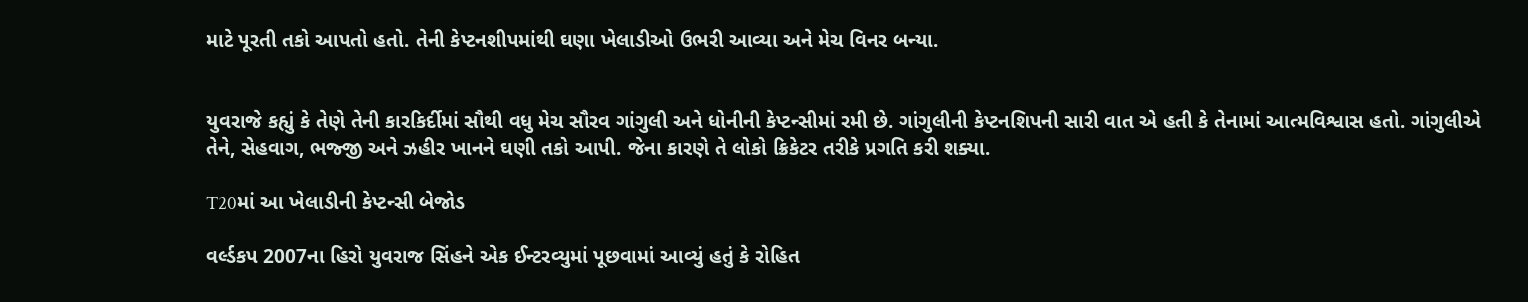માટે પૂરતી તકો આપતો હતો. તેની કેપ્ટનશીપમાંથી ઘણા ખેલાડીઓ ઉભરી આવ્યા અને મેચ વિનર બન્યા.


યુવરાજે કહ્યું કે તેણે તેની કારકિર્દીમાં સૌથી વધુ મેચ સૌરવ ગાંગુલી અને ધોનીની કેપ્ટન્સીમાં રમી છે. ગાંગુલીની કેપ્ટનશિપની સારી વાત એ હતી કે તેનામાં આત્મવિશ્વાસ હતો. ગાંગુલીએ તેને, સેહવાગ, ભજ્જી અને ઝહીર ખાનને ઘણી તકો આપી. જેના કારણે તે લોકો ક્રિકેટર તરીકે પ્રગતિ કરી શક્યા.

T20માં આ ખેલાડીની કેપ્ટન્સી બેજોડ

વર્લ્ડકપ 2007ના હિરો યુવરાજ સિંહને એક ઈન્ટરવ્યુમાં પૂછવામાં આવ્યું હતું કે રોહિત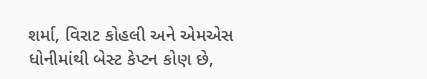શર્મા, વિરાટ કોહલી અને એમએસ ધોનીમાંથી બેસ્ટ કેપ્ટન કોણ છે,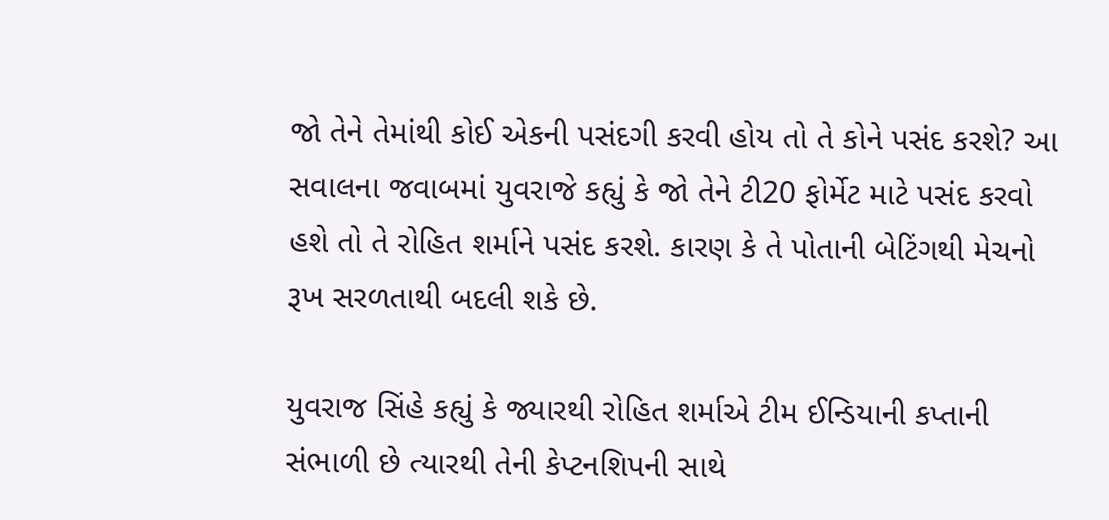જો તેને તેમાંથી કોઈ એકની પસંદગી કરવી હોય તો તે કોને પસંદ કરશે? આ સવાલના જવાબમાં યુવરાજે કહ્યું કે જો તેને ટી20 ફોર્મેટ માટે પસંદ કરવો હશે તો તે રોહિત શર્માને પસંદ કરશે. કારણ કે તે પોતાની બેટિંગથી મેચનો રૂખ સરળતાથી બદલી શકે છે.

યુવરાજ સિંહે કહ્યું કે જ્યારથી રોહિત શર્માએ ટીમ ઈન્ડિયાની કપ્તાની સંભાળી છે ત્યારથી તેની કેપ્ટનશિપની સાથે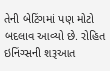તેની બેટિંગમાં પણ મોટો બદલાવ આવ્યો છે. રોહિત ઇનિંગ્સની શરૂઆત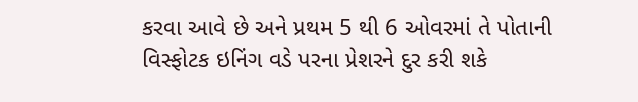કરવા આવે છે અને પ્રથમ 5 થી 6 ઓવરમાં તે પોતાની વિસ્ફોટક ઇનિંગ વડે પરના પ્રેશરને દુર કરી શકે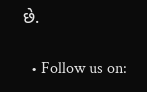છે.

  • Follow us on: